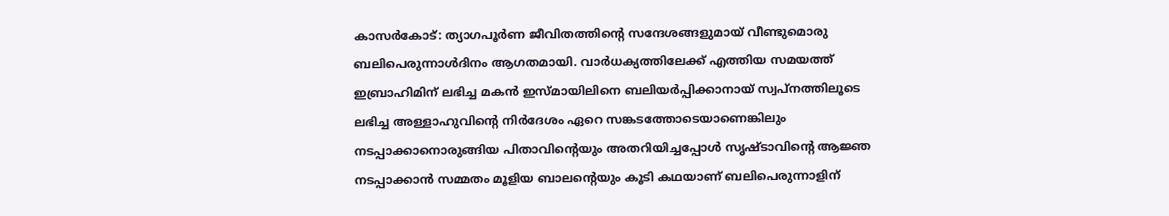കാസർകോട്: ത്യാഗപൂർണ ജീവിതത്തിന്റെ സന്ദേശങ്ങളുമായ് വീണ്ടുമൊരു ബലിപെരുന്നാൾദിനം ആഗതമായി. വാർധക്യത്തിലേക്ക് എത്തിയ സമയത്ത് ഇബ്രാഹിമിന് ലഭിച്ച മകൻ ഇസ്മായിലിനെ ബലിയർപ്പിക്കാനായ് സ്വപ്നത്തിലൂടെ ലഭിച്ച അള്ളാഹുവിന്റെ നിർദേശം ഏറെ സങ്കടത്തോടെയാണെങ്കിലും നടപ്പാക്കാനൊരുങ്ങിയ പിതാവിന്റെയും അതറിയിച്ചപ്പോൾ സൃഷ്ടാവിന്റെ ആജ്ഞ നടപ്പാക്കാൻ സമ്മതം മൂളിയ ബാലന്റെയും കൂടി കഥയാണ് ബലിപെരുന്നാളിന്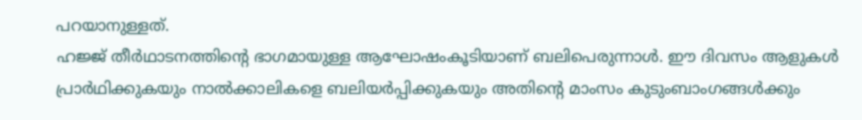പറയാനുള്ളത്.
ഹജ്ജ് തീർഥാടനത്തിന്റെ ഭാഗമായുള്ള ആഘോഷംകൂടിയാണ് ബലിപെരുന്നാൾ. ഈ ദിവസം ആളുകൾ പ്രാർഥിക്കുകയും നാൽക്കാലികളെ ബലിയർപ്പിക്കുകയും അതിന്റെ മാംസം കുടുംബാംഗങ്ങൾക്കും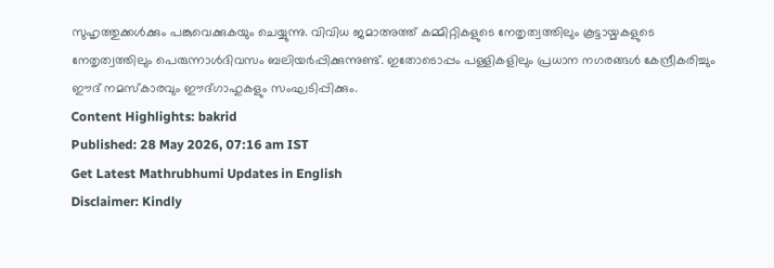സുഹൃത്തുക്കൾക്കും പങ്കുവെക്കുകയും ചെയ്യുന്നു. വിവിധ ജമാഅത്ത് കമ്മിറ്റികളുടെ നേതൃത്വത്തിലും കൂട്ടായ്മകളുടെ നേതൃത്വത്തിലും പെരുന്നാൾദിവസം ബലിയർപ്പിക്കുന്നുണ്ട്. ഇതോടൊപ്പം പള്ളികളിലും പ്രധാന നഗരങ്ങൾ കേന്ദ്രീകരിച്ചും ഈദ് നമസ്കാരവും ഈദ്ഗാഹുകളും സംഘടിപ്പിക്കും.
Content Highlights: bakrid
Published: 28 May 2026, 07:16 am IST
Get Latest Mathrubhumi Updates in English
Disclaimer: Kindly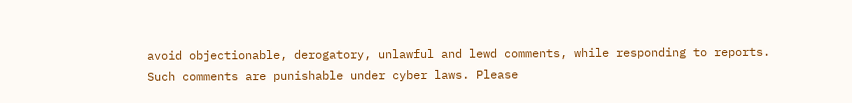avoid objectionable, derogatory, unlawful and lewd comments, while responding to reports. Such comments are punishable under cyber laws. Please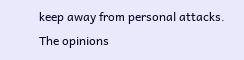keep away from personal attacks. The opinions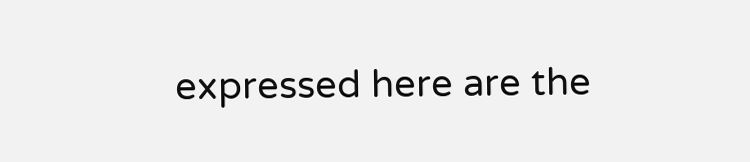expressed here are the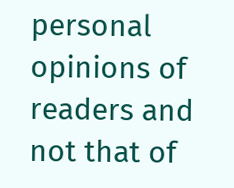personal opinions of readers and not that of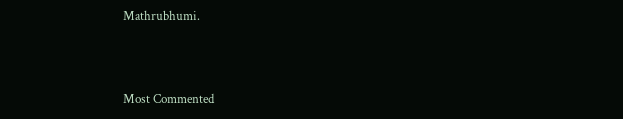Mathrubhumi.



Most Commented